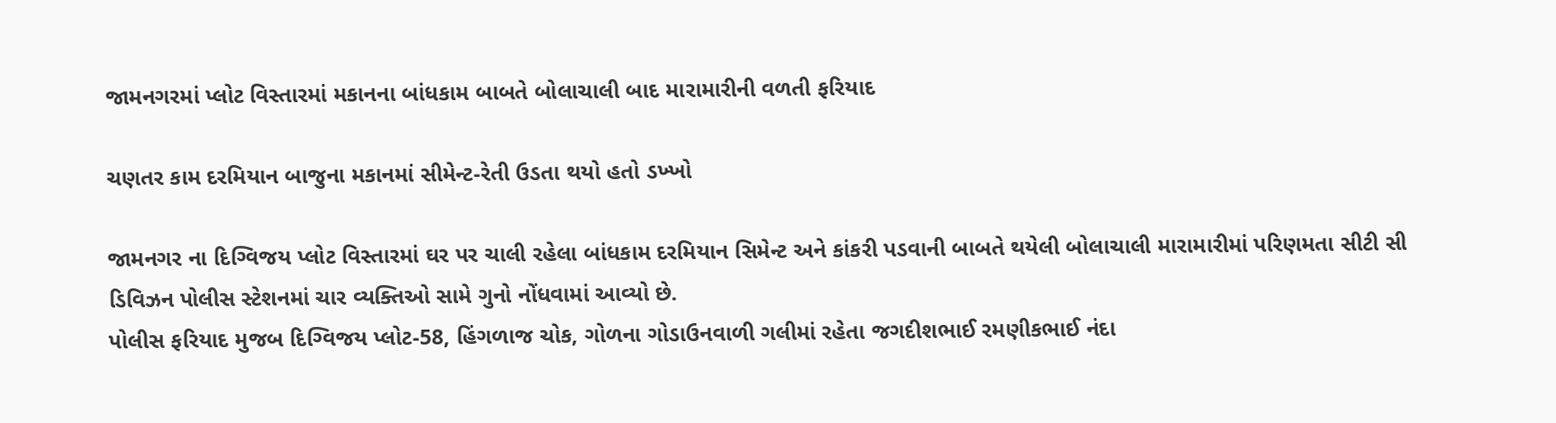જામનગરમાં પ્લોટ વિસ્તારમાં મકાનના બાંધકામ બાબતે બોલાચાલી બાદ મારામારીની વળતી ફરિયાદ

ચણતર કામ દરમિયાન બાજુના મકાનમાં સીમેન્ટ-રેતી ઉડતા થયો હતો ડખ્ખો

જામનગર ના દિગ્વિજય પ્લોટ વિસ્તારમાં ઘર પર ચાલી રહેલા બાંધકામ દરમિયાન સિમેન્ટ અને કાંકરી પડવાની બાબતે થયેલી બોલાચાલી મારામારીમાં પરિણમતા સીટી સી ડિવિઝન પોલીસ સ્ટેશનમાં ચાર વ્યક્તિઓ સામે ગુનો નોંધવામાં આવ્યો છે.
પોલીસ ફરિયાદ મુજબ દિગ્વિજય પ્લોટ-58, હિંગળાજ ચોક, ગોળના ગોડાઉનવાળી ગલીમાં રહેતા જગદીશભાઈ રમણીકભાઈ નંદા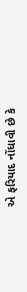એ ફરિયાદ નોંધાવી છે કે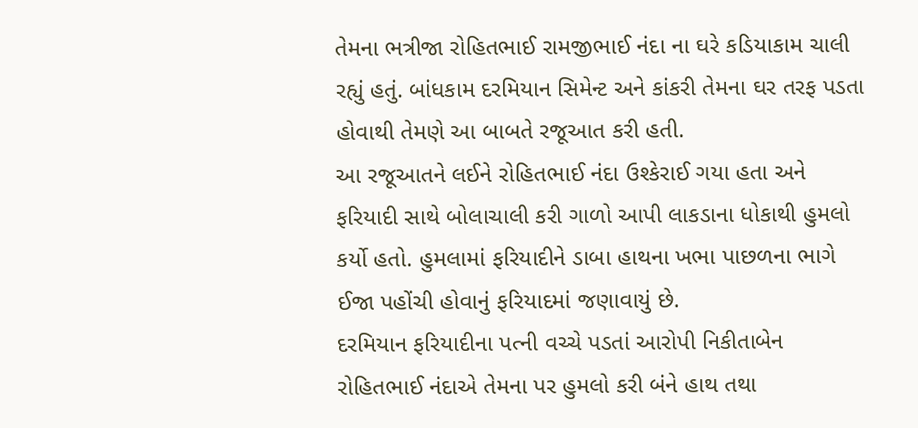તેમના ભત્રીજા રોહિતભાઈ રામજીભાઈ નંદા ના ઘરે કડિયાકામ ચાલી રહ્યું હતું. બાંધકામ દરમિયાન સિમેન્ટ અને કાંકરી તેમના ઘર તરફ પડતા હોવાથી તેમણે આ બાબતે રજૂઆત કરી હતી.
આ રજૂઆતને લઈને રોહિતભાઈ નંદા ઉશ્કેરાઈ ગયા હતા અને ફરિયાદી સાથે બોલાચાલી કરી ગાળો આપી લાકડાના ધોકાથી હુમલો કર્યો હતો. હુમલામાં ફરિયાદીને ડાબા હાથના ખભા પાછળના ભાગે ઈજા પહોંચી હોવાનું ફરિયાદમાં જણાવાયું છે.
દરમિયાન ફરિયાદીના પત્ની વચ્ચે પડતાં આરોપી નિકીતાબેન રોહિતભાઈ નંદાએ તેમના પર હુમલો કરી બંને હાથ તથા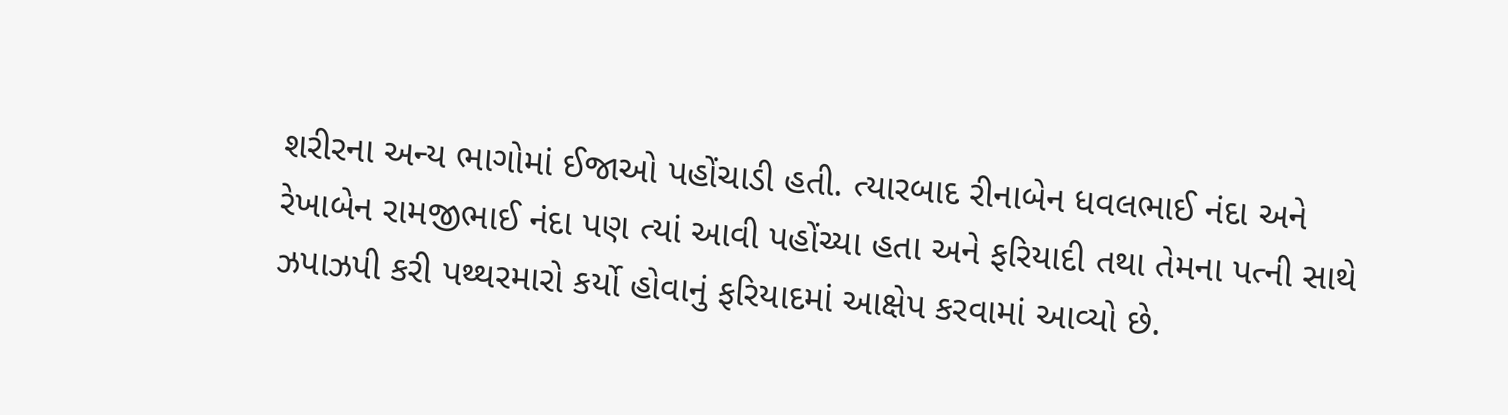શરીરના અન્ય ભાગોમાં ઈજાઓ પહોંચાડી હતી. ત્યારબાદ રીનાબેન ધવલભાઈ નંદા અને રેખાબેન રામજીભાઈ નંદા પણ ત્યાં આવી પહોંચ્યા હતા અને ફરિયાદી તથા તેમના પત્ની સાથે ઝપાઝપી કરી પથ્થરમારો કર્યો હોવાનું ફરિયાદમાં આક્ષેપ કરવામાં આવ્યો છે.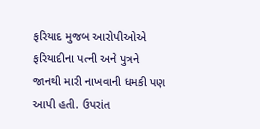ફરિયાદ મુજબ આરોપીઓએ ફરિયાદીના પત્ની અને પુત્રને જાનથી મારી નાખવાની ધમકી પણ આપી હતી. ઉપરાંત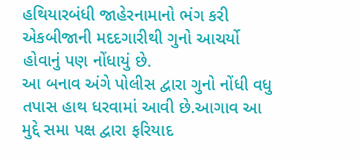હથિયારબંધી જાહેરનામાનો ભંગ કરી એકબીજાની મદદગારીથી ગુનો આચર્યો હોવાનું પણ નોંધાયું છે.
આ બનાવ અંગે પોલીસ દ્વારા ગુનો નોંધી વધુ તપાસ હાથ ધરવામાં આવી છે.આગાવ આ મુદ્દે સમા પક્ષ દ્વારા ફરિયાદ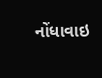નોંધાવાઇ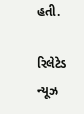હતી.

રિલેટેડ ન્યૂઝ